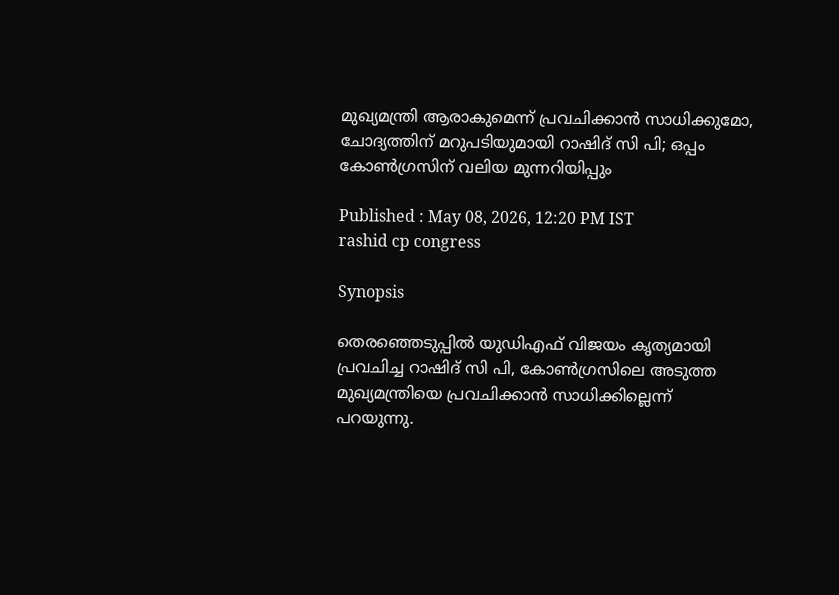മുഖ്യമന്ത്രി ആരാകുമെന്ന് പ്രവചിക്കാൻ സാധിക്കുമോ, ചോദ്യത്തിന് മറുപടിയുമായി റാഷിദ് സി പി; ഒപ്പം കോൺഗ്രസിന് വലിയ മുന്നറിയിപ്പും

Published : May 08, 2026, 12:20 PM IST
rashid cp congress

Synopsis

തെരഞ്ഞെടുപ്പിൽ യുഡിഎഫ് വിജയം കൃത്യമായി പ്രവചിച്ച റാഷിദ് സി പി, കോൺഗ്രസിലെ അടുത്ത മുഖ്യമന്ത്രിയെ പ്രവചിക്കാൻ സാധിക്കില്ലെന്ന് പറയുന്നു.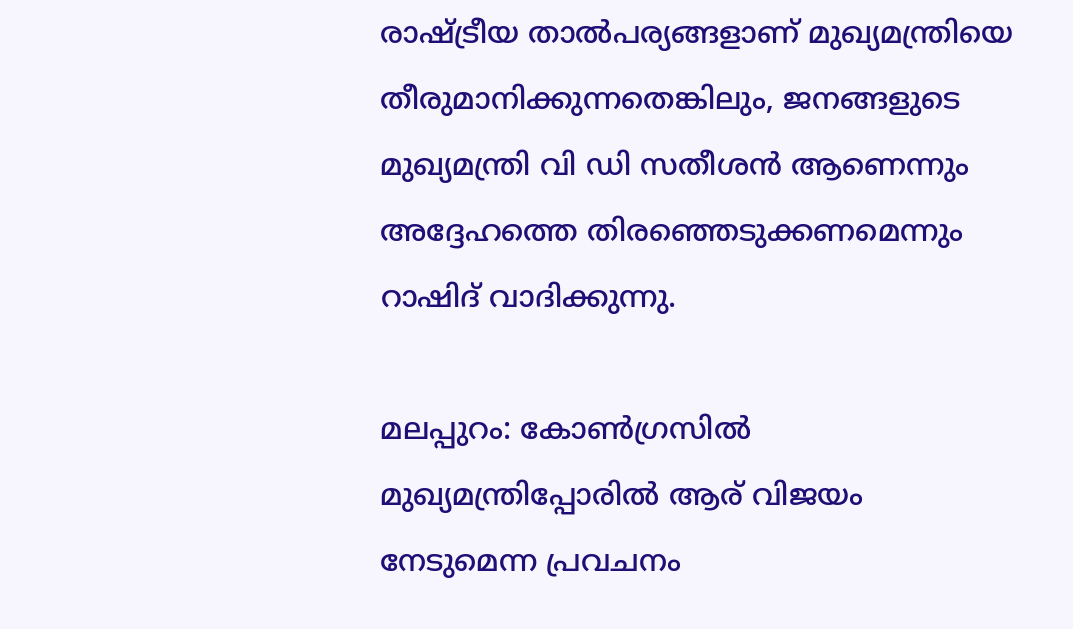രാഷ്ട്രീയ താൽപര്യങ്ങളാണ് മുഖ്യമന്ത്രിയെ തീരുമാനിക്കുന്നതെങ്കിലും, ജനങ്ങളുടെ മുഖ്യമന്ത്രി വി ഡി സതീശൻ ആണെന്നും അദ്ദേഹത്തെ തിരഞ്ഞെടുക്കണമെന്നും റാഷിദ് വാദിക്കുന്നു.

മലപ്പുറം: കോണ്‍ഗ്രസിൽ മുഖ്യമന്ത്രിപ്പോരിൽ ആര് വിജയം നേടുമെന്ന പ്രവചനം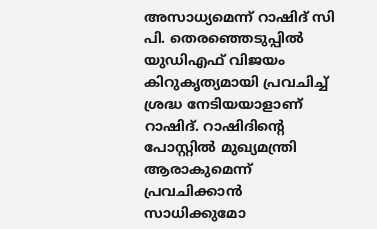അസാധ്യമെന്ന് റാഷിദ് സി പി. തെരഞ്ഞെടുപ്പിൽ യുഡിഎഫ് വിജയം കിറുകൃത്യമായി പ്രവചിച്ച് ശ്രദ്ധ നേടിയയാളാണ് റാഷിദ്. റാഷിദിന്‍റെ പോസ്റ്റിൽ മുഖ്യമന്ത്രി ആരാകുമെന്ന് പ്രവചിക്കാൻ സാധിക്കുമോ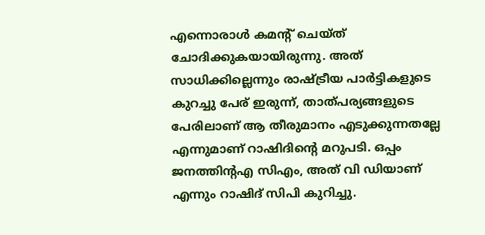എന്നൊരാൾ കമന്‍റ് ചെയ്ത് ചോദിക്കുകയായിരുന്നു. അത് സാധിക്കില്ലെന്നും രാഷ്ട്രീയ പാർട്ടികളുടെ കുറച്ചു പേര് ഇരുന്ന്, താത്പര്യങ്ങളുടെ പേരിലാണ് ആ തീരുമാനം എടുക്കുന്നതല്ലേ എന്നുമാണ് റാഷിദിന്‍റെ മറുപടി. ഒപ്പം ജനത്തിന്‍റഎ സിഎം, അത് വി ഡിയാണ് എന്നും റാഷിദ് സിപി കുറിച്ചു.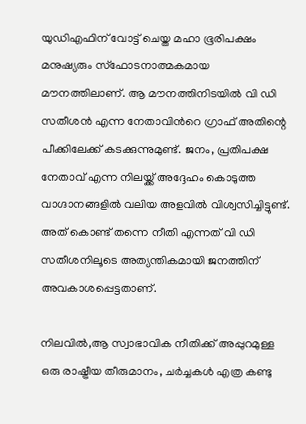യുഡിഎഫിന് വോട്ട് ചെയ്ത മഹാ ഭൂരിപക്ഷം മനുഷ്യരും സ്ഫോടനാത്മകമായ മൗനത്തിലാണ്. ആ മൗനത്തിനിടയിൽ വി ഡി സതീശൻ എന്ന നേതാവിന്‍റെ ഗ്രാഫ് അതിന്റെ പീക്കിലേക്ക് കടക്കുന്നുമുണ്ട്. ജനം, പ്രതിപക്ഷ നേതാവ് എന്ന നിലയ്ക്ക് അദ്ദേഹം കൊടുത്ത വാഗ്ദാനങ്ങളിൽ വലിയ അളവിൽ വിശ്വസിച്ചിട്ടുണ്ട്. അത് കൊണ്ട് തന്നെ നീതി എന്നത് വി ഡി സതീശനിലൂടെ അത്യന്തികമായി ജനത്തിന് അവകാശപ്പെട്ടതാണ്.

നിലവിൽ,ആ സ്വാഭാവിക നീതിക്ക് അപ്പുറമുള്ള ഒരു രാഷ്ട്രീയ തീരുമാനം, ചർച്ചകൾ എത്ര കണ്ടു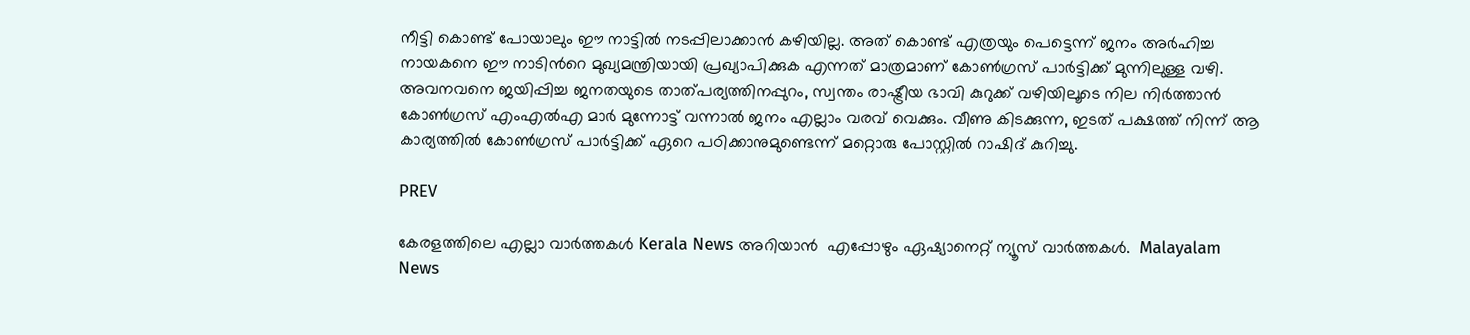നീട്ടി കൊണ്ട് പോയാലും ഈ നാട്ടിൽ നടപ്പിലാക്കാൻ കഴിയില്ല. അത് കൊണ്ട് എത്രയും പെട്ടെന്ന് ജനം അർഹിച്ച നായകനെ ഈ നാടിന്‍റെ മുഖ്യമന്ത്രിയായി പ്രഖ്യാപിക്കുക എന്നത് മാത്രമാണ് കോൺഗ്രസ്‌ പാർട്ടിക്ക് മുന്നിലുള്ള വഴി. അവനവനെ ജയിപ്പിച്ച ജനതയുടെ താത്പര്യത്തിനപ്പുറം, സ്വന്തം രാഷ്ട്രീയ ഭാവി കുറുക്ക് വഴിയിലൂടെ നില നിർത്താൻ കോൺഗ്രസ്‌ എംഎൽഎ മാർ മുന്നോട്ട് വന്നാൽ ജനം എല്ലാം വരവ് വെക്കും. വീണു കിടക്കുന്ന, ഇടത് പക്ഷത്ത് നിന്ന് ആ കാര്യത്തിൽ കോൺഗ്രസ്‌ പാർട്ടിക്ക് ഏറെ പഠിക്കാനുമുണ്ടെന്ന് മറ്റൊരു പോസ്റ്റിൽ റാഷിദ് കുറിച്ചു.

PREV

കേരളത്തിലെ എല്ലാ വാർത്തകൾ Kerala News അറിയാൻ  എപ്പോഴും ഏഷ്യാനെറ്റ് ന്യൂസ് വാർത്തകൾ.  Malayalam News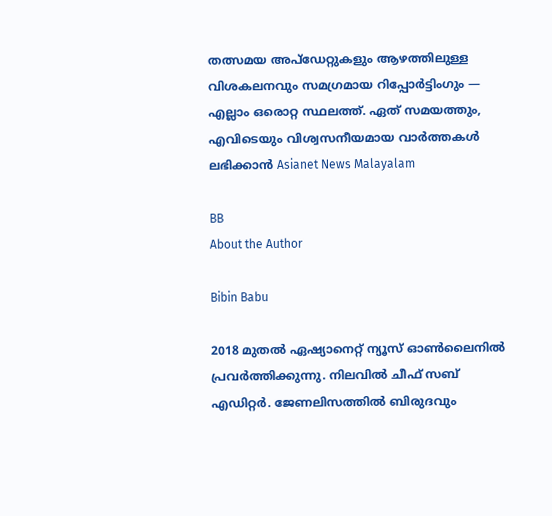തത്സമയ അപ്‌ഡേറ്റുകളും ആഴത്തിലുള്ള വിശകലനവും സമഗ്രമായ റിപ്പോർട്ടിംഗും — എല്ലാം ഒരൊറ്റ സ്ഥലത്ത്. ഏത് സമയത്തും, എവിടെയും വിശ്വസനീയമായ വാർത്തകൾ ലഭിക്കാൻ Asianet News Malayalam

BB
About the Author

Bibin Babu

2018 മുതല്‍ ഏഷ്യാനെറ്റ് ന്യൂസ് ഓണ്‍ലൈനില്‍ പ്രവര്‍ത്തിക്കുന്നു. നിലവില്‍ ചീഫ് സബ് എഡിറ്റർ. ജേണലിസത്തില്‍ ബിരുദവും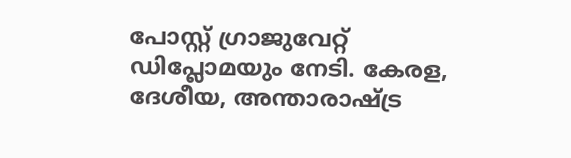പോസ്റ്റ് ഗ്രാജുവേറ്റ് ഡിപ്ലോമയും നേടി. കേരള, ദേശീയ, അന്താരാഷ്ട്ര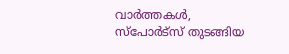വാര്‍ത്തകള്‍, സ്പോര്‍ട്സ് തുടങ്ങിയ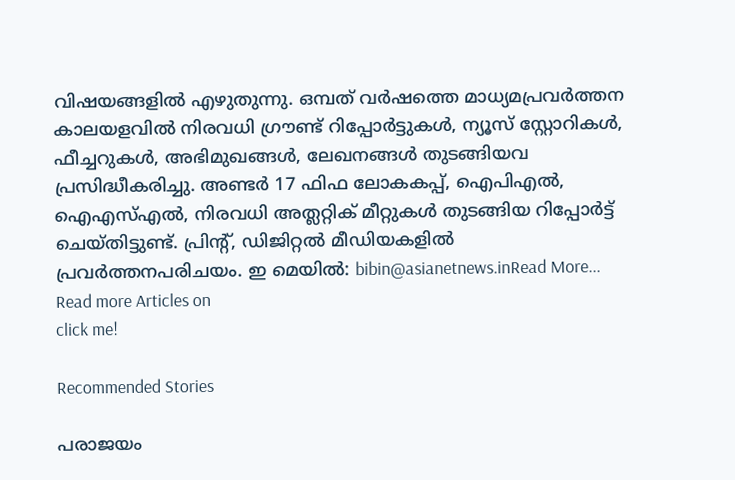വിഷയങ്ങളില്‍ എഴുതുന്നു. ഒമ്പത് വര്‍ഷത്തെ മാധ്യമപ്രവര്‍ത്തന കാലയളവില്‍ നിരവധി ഗ്രൗണ്ട് റിപ്പോര്‍ട്ടുകള്‍, ന്യൂസ് സ്റ്റോറികള്‍, ഫീച്ചറുകള്‍, അഭിമുഖങ്ങള്‍, ലേഖനങ്ങള്‍ തുടങ്ങിയവ പ്രസിദ്ധീകരിച്ചു. അണ്ടര്‍ 17 ഫിഫ ലോകകപ്പ്, ഐപിഎൽ, ഐഎസ്എൽ, നിരവധി അത്ലറ്റിക് മീറ്റുകൾ തുടങ്ങിയ റിപ്പോര്‍ട്ട് ചെയ്തിട്ടുണ്ട്. പ്രിന്‍റ്, ഡിജിറ്റല്‍ മീഡിയകളില്‍ പ്രവര്‍ത്തനപരിചയം. ഇ മെയില്‍: bibin@asianetnews.inRead More...
Read more Articles on
click me!

Recommended Stories

പരാജയം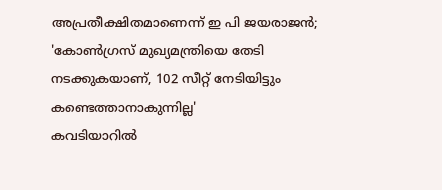അപ്രതീക്ഷിതമാണെന്ന് ഇ പി ജയരാജൻ; 'കോൺഗ്രസ്‌ മുഖ്യമന്ത്രിയെ തേടി നടക്കുകയാണ്, 102 സീറ്റ്‌ നേടിയിട്ടും കണ്ടെത്താനാകുന്നില്ല'
കവടിയാറിൽ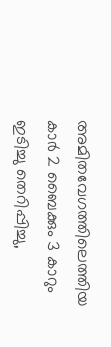അമിതവേഗത്തിലെത്തിയ കാർ 2 ബൈക്കും 3 കാറും ഇടിച്ചു തെറിപ്പിച്ചു,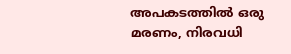അപകടത്തിൽ ഒരു മരണം, നിരവധി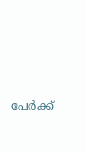പേർക്ക്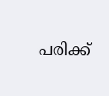പരിക്ക്